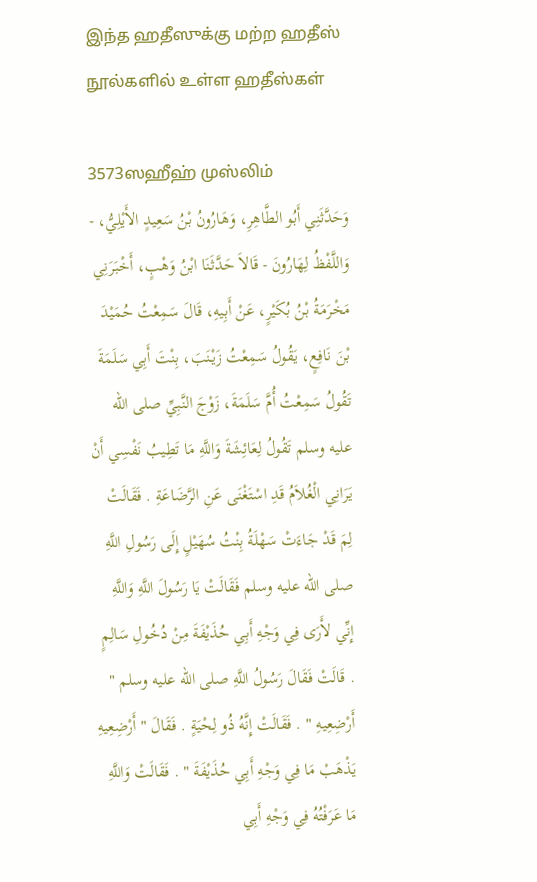இந்த ஹதீஸுக்கு மற்ற ஹதீஸ் நூல்களில் உள்ள ஹதீஸ்கள்

3573ஸஹீஹ் முஸ்லிம்
وَحَدَّثَنِي أَبُو الطَّاهِرِ، وَهَارُونُ بْنُ سَعِيدٍ الأَيْلِيُّ، - وَاللَّفْظُ لِهَارُونَ - قَالاَ حَدَّثَنَا ابْنُ وَهْبٍ، أَخْبَرَنِي مَخْرَمَةُ بْنُ بُكَيْرٍ، عَنْ أَبِيهِ، قَالَ سَمِعْتُ حُمَيْدَ بْنَ نَافِعٍ، يَقُولُ سَمِعْتُ زَيْنَبَ، بِنْتَ أَبِي سَلَمَةَ تَقُولُ سَمِعْتُ أُمَّ سَلَمَةَ، زَوْجَ النَّبِيِّ صلى الله عليه وسلم تَقُولُ لِعَائِشَةَ وَاللَّهِ مَا تَطِيبُ نَفْسِي أَنْ يَرَانِي الْغُلاَمُ قَدِ اسْتَغْنَى عَنِ الرَّضَاعَةِ . فَقَالَتْ لِمَ قَدْ جَاءَتْ سَهْلَةُ بِنْتُ سُهَيْلٍ إِلَى رَسُولِ اللَّهِ صلى الله عليه وسلم فَقَالَتْ يَا رَسُولَ اللَّهِ وَاللَّهِ إِنِّي لأَرَى فِي وَجْهِ أَبِي حُذَيْفَةَ مِنْ دُخُولِ سَالِمٍ . قَالَتْ فَقَالَ رَسُولُ اللَّهِ صلى الله عليه وسلم " أَرْضِعِيهِ " . فَقَالَتْ إِنَّهُ ذُو لِحْيَةٍ . فَقَالَ " أَرْضِعِيهِ يَذْهَبْ مَا فِي وَجْهِ أَبِي حُذَيْفَةَ " . فَقَالَتْ وَاللَّهِ مَا عَرَفْتُهُ فِي وَجْهِ أَبِي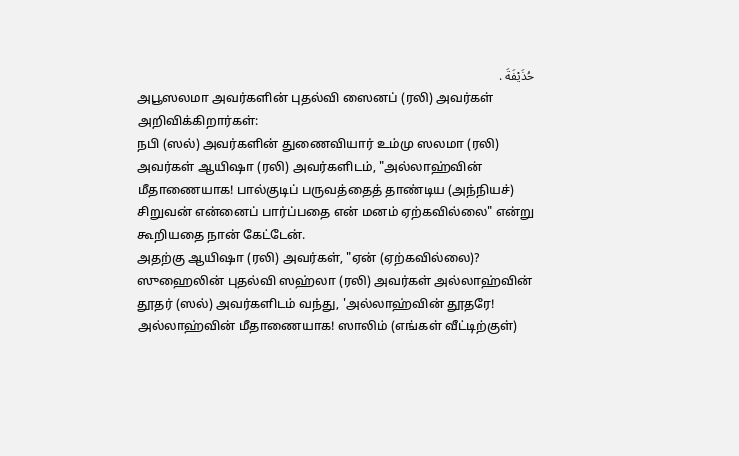حُذَيْفَةَ .
அபூஸலமா அவர்களின் புதல்வி ஸைனப் (ரலி) அவர்கள் அறிவிக்கிறார்கள்:
நபி (ஸல்) அவர்களின் துணைவியார் உம்மு ஸலமா (ரலி) அவர்கள் ஆயிஷா (ரலி) அவர்களிடம், "அல்லாஹ்வின் மீதாணையாக! பால்குடிப் பருவத்தைத் தாண்டிய (அந்நியச்) சிறுவன் என்னைப் பார்ப்பதை என் மனம் ஏற்கவில்லை" என்று கூறியதை நான் கேட்டேன்.
அதற்கு ஆயிஷா (ரலி) அவர்கள், "ஏன் (ஏற்கவில்லை)? ஸுஹைலின் புதல்வி ஸஹ்லா (ரலி) அவர்கள் அல்லாஹ்வின் தூதர் (ஸல்) அவர்களிடம் வந்து, 'அல்லாஹ்வின் தூதரே! அல்லாஹ்வின் மீதாணையாக! ஸாலிம் (எங்கள் வீட்டிற்குள்)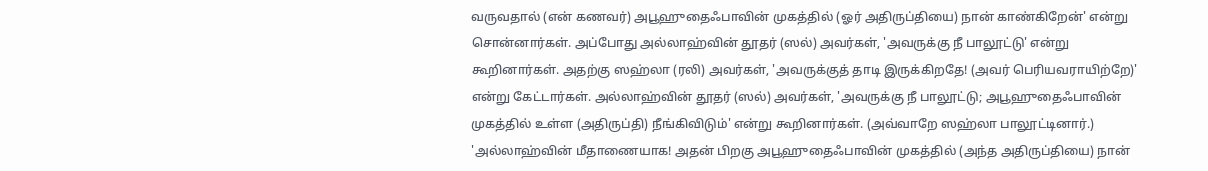வருவதால் (என் கணவர்) அபூஹுதைஃபாவின் முகத்தில் (ஓர் அதிருப்தியை) நான் காண்கிறேன்' என்று சொன்னார்கள். அப்போது அல்லாஹ்வின் தூதர் (ஸல்) அவர்கள், 'அவருக்கு நீ பாலூட்டு' என்று கூறினார்கள். அதற்கு ஸஹ்லா (ரலி) அவர்கள், 'அவருக்குத் தாடி இருக்கிறதே! (அவர் பெரியவராயிற்றே)' என்று கேட்டார்கள். அல்லாஹ்வின் தூதர் (ஸல்) அவர்கள், 'அவருக்கு நீ பாலூட்டு; அபூஹுதைஃபாவின் முகத்தில் உள்ள (அதிருப்தி) நீங்கிவிடும்' என்று கூறினார்கள். (அவ்வாறே ஸஹ்லா பாலூட்டினார்.) 'அல்லாஹ்வின் மீதாணையாக! அதன் பிறகு அபூஹுதைஃபாவின் முகத்தில் (அந்த அதிருப்தியை) நான்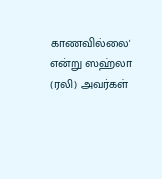காணவில்லை' என்று ஸஹ்லா (ரலி) அவர்கள்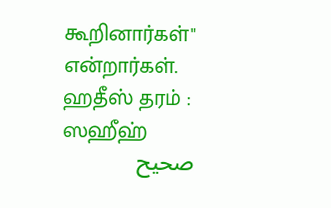கூறினார்கள்" என்றார்கள்.
ஹதீஸ் தரம் : ஸஹீஹ்
صحيح